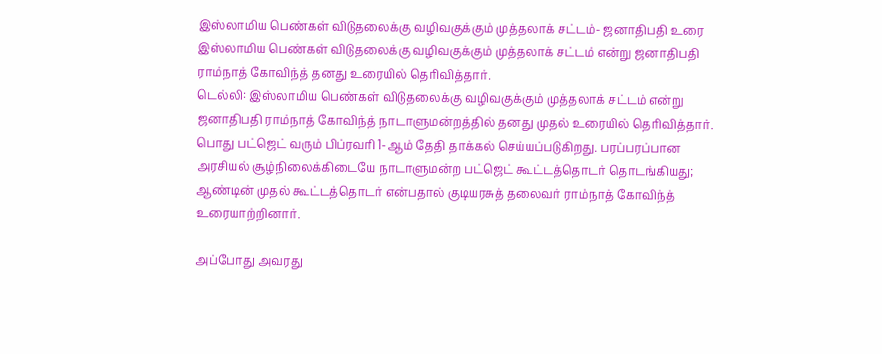இஸ்லாமிய பெண்கள் விடுதலைக்கு வழிவகுக்கும் முத்தலாக் சட்டம்- ஜனாதிபதி உரை
இஸ்லாமிய பெண்கள் விடுதலைக்கு வழிவகுக்கும் முத்தலாக் சட்டம் என்று ஜனாதிபதி ராம்நாத் கோவிந்த் தனது உரையில் தெரிவித்தார்.
டெல்லி: இஸ்லாமிய பெண்கள் விடுதலைக்கு வழிவகுக்கும் முத்தலாக் சட்டம் என்று ஜனாதிபதி ராம்நாத் கோவிந்த் நாடாளுமன்றத்தில் தனது முதல் உரையில் தெரிவித்தார்.
பொது பட்ஜெட் வரும் பிப்ரவரி 1-ஆம் தேதி தாக்கல் செய்யப்படுகிறது. பரப்பரப்பான அரசியல் சூழ்நிலைக்கிடையே நாடாளுமன்ற பட்ஜெட் கூட்டத்தொடர் தொடங்கியது; ஆண்டின் முதல் கூட்டத்தொடர் என்பதால் குடியரசுத் தலைவர் ராம்நாத் கோவிந்த் உரையாற்றினார்.

அப்போது அவரது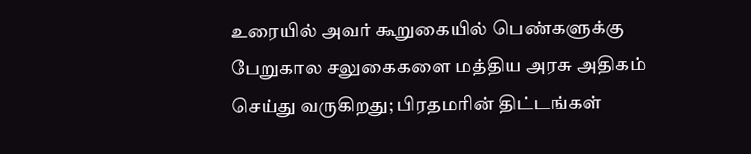உரையில் அவர் கூறுகையில் பெண்களுக்கு பேறுகால சலுகைகளை மத்திய அரசு அதிகம் செய்து வருகிறது; பிரதமரின் திட்டங்கள்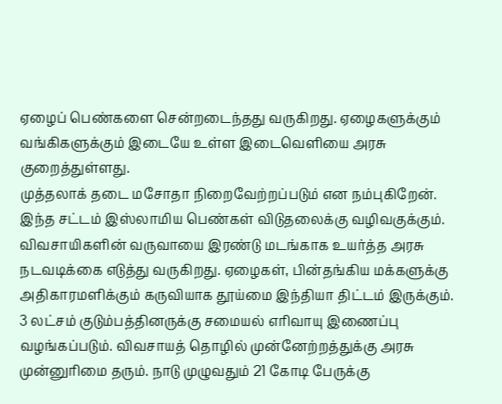ஏழைப் பெண்களை சென்றடைந்தது வருகிறது. ஏழைகளுக்கும் வங்கிகளுக்கும் இடையே உள்ள இடைவெளியை அரசு குறைத்துள்ளது.
முத்தலாக் தடை மசோதா நிறைவேற்றப்படும் என நம்புகிறேன். இந்த சட்டம் இஸ்லாமிய பெண்கள் விடுதலைக்கு வழிவகுக்கும். விவசாயிகளின் வருவாயை இரண்டு மடங்காக உயர்த்த அரசு நடவடிக்கை எடுத்து வருகிறது. ஏழைகள், பின்தங்கிய மக்களுக்கு அதிகாரமளிக்கும் கருவியாக தூய்மை இந்தியா திட்டம் இருக்கும்.
3 லட்சம் குடும்பத்தினருக்கு சமையல் எரிவாயு இணைப்பு வழங்கப்படும். விவசாயத் தொழில் முன்னேற்றத்துக்கு அரசு முன்னுரிமை தரும். நாடு முழுவதும் 21 கோடி பேருக்கு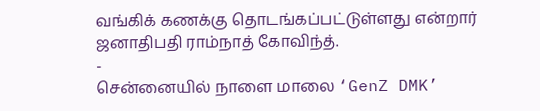வங்கிக் கணக்கு தொடங்கப்பட்டுள்ளது என்றார் ஜனாதிபதி ராம்நாத் கோவிந்த்.
-
சென்னையில் நாளை மாலை ‘GenZ DMK’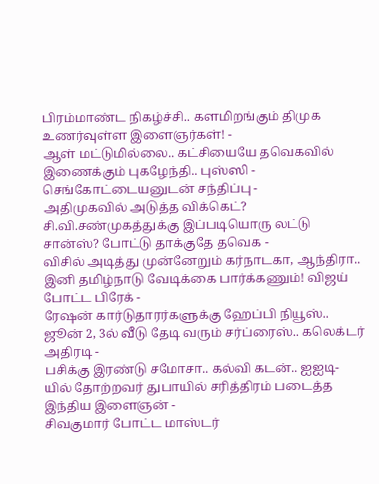பிரம்மாண்ட நிகழ்ச்சி.. களமிறங்கும் திமுக உணர்வுள்ள இளைஞர்கள்! -
ஆள் மட்டுமில்லை.. கட்சியையே தவெகவில் இணைக்கும் புகழேந்தி.. புஸ்ஸி - செங்கோட்டையனுடன் சந்திப்பு -
அதிமுகவில் அடுத்த விக்கெட்? சி.வி.சண்முகத்துக்கு இப்படியொரு லட்டு சான்ஸ்? போட்டு தாக்குதே தவெக -
விசில் அடித்து முன்னேறும் கர்நாடகா, ஆந்திரா.. இனி தமிழ்நாடு வேடிக்கை பார்க்கணும்! விஜய் போட்ட பிரேக் -
ரேஷன் கார்டுதாரர்களுக்கு ஹேப்பி நியூஸ்.. ஜூன் 2, 3ல் வீடு தேடி வரும் சர்ப்ரைஸ்.. கலெக்டர் அதிரடி -
பசிக்கு இரண்டு சமோசா.. கல்வி கடன்.. ஐஐடி-யில் தோற்றவர் துபாயில் சரித்திரம் படைத்த இந்திய இளைஞன் -
சிவகுமார் போட்ட மாஸ்டர்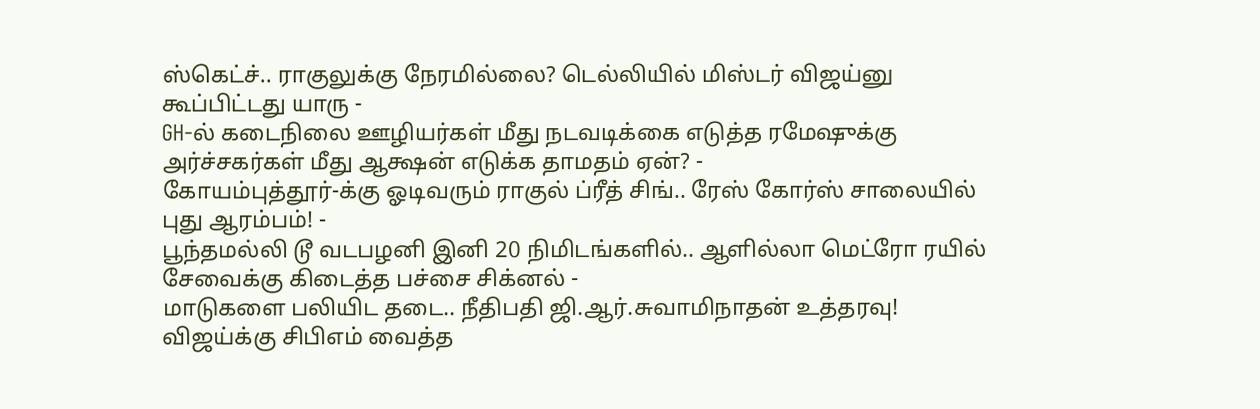ஸ்கெட்ச்.. ராகுலுக்கு நேரமில்லை? டெல்லியில் மிஸ்டர் விஜய்னு கூப்பிட்டது யாரு -
GH-ல் கடைநிலை ஊழியர்கள் மீது நடவடிக்கை எடுத்த ரமேஷுக்கு அர்ச்சகர்கள் மீது ஆக்ஷன் எடுக்க தாமதம் ஏன்? -
கோயம்புத்தூர்-க்கு ஓடிவரும் ராகுல் ப்ரீத் சிங்.. ரேஸ் கோர்ஸ் சாலையில் புது ஆரம்பம்! -
பூந்தமல்லி டூ வடபழனி இனி 20 நிமிடங்களில்.. ஆளில்லா மெட்ரோ ரயில் சேவைக்கு கிடைத்த பச்சை சிக்னல் -
மாடுகளை பலியிட தடை.. நீதிபதி ஜி.ஆர்.சுவாமிநாதன் உத்தரவு! விஜய்க்கு சிபிஎம் வைத்த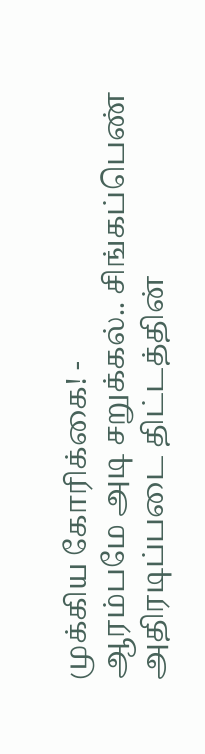முக்கிய கோரிக்கை! -
ஆரம்பமே அடி சறுக்கல்.. சிங்கப்பெண் அதிரடிப்படை திட்டத்தின்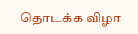தொடக்க விழா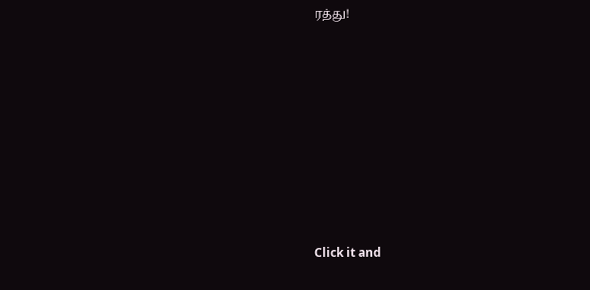ரத்து!












Click it and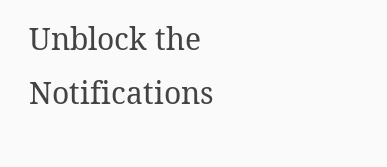Unblock the Notifications